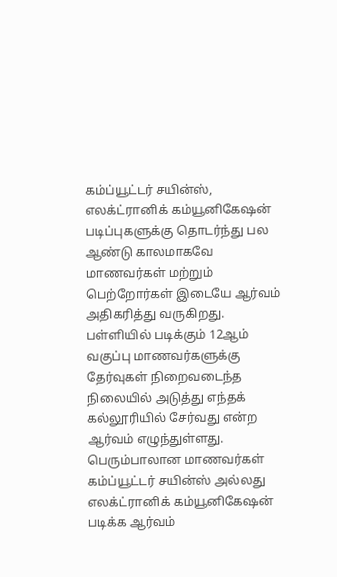கம்ப்யூட்டர் சயின்ஸ், எலக்ட்ரானிக் கம்யூனிகேஷன் படிப்புகளுக்கு தொடர்ந்து பல ஆண்டு காலமாகவே மாணவர்கள் மற்றும் பெற்றோர்கள் இடையே ஆர்வம் அதிகரித்து வருகிறது.
பள்ளியில் படிக்கும் 12ஆம் வகுப்பு மாணவர்களுக்கு தேர்வுகள் நிறைவடைந்த நிலையில் அடுத்து எந்தக் கல்லூரியில் சேர்வது என்ற ஆர்வம் எழுந்துள்ளது.
பெரும்பாலான மாணவர்கள் கம்ப்யூட்டர் சயின்ஸ் அல்லது எலக்ட்ரானிக் கம்யூனிகேஷன் படிக்க ஆர்வம்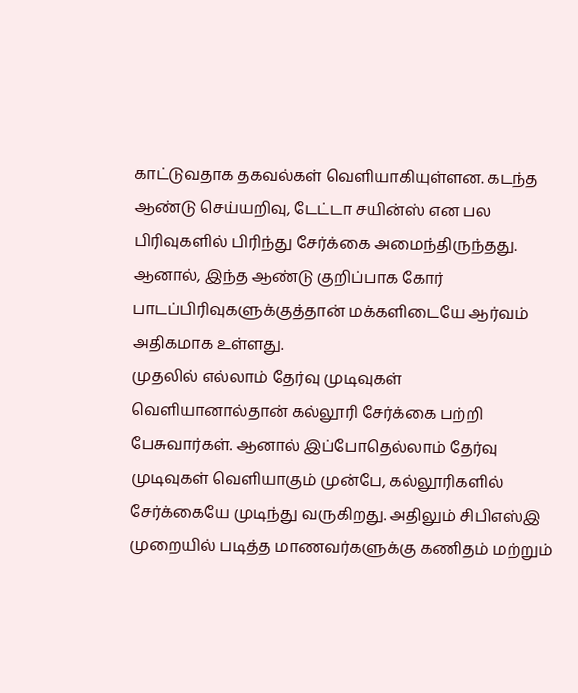காட்டுவதாக தகவல்கள் வெளியாகியுள்ளன. கடந்த ஆண்டு செய்யறிவு, டேட்டா சயின்ஸ் என பல பிரிவுகளில் பிரிந்து சேர்க்கை அமைந்திருந்தது. ஆனால், இந்த ஆண்டு குறிப்பாக கோர் பாடப்பிரிவுகளுக்குத்தான் மக்களிடையே ஆர்வம் அதிகமாக உள்ளது.
முதலில் எல்லாம் தேர்வு முடிவுகள் வெளியானால்தான் கல்லூரி சேர்க்கை பற்றி பேசுவார்கள். ஆனால் இப்போதெல்லாம் தேர்வு முடிவுகள் வெளியாகும் முன்பே, கல்லூரிகளில் சேர்க்கையே முடிந்து வருகிறது. அதிலும் சிபிஎஸ்இ முறையில் படித்த மாணவர்களுக்கு கணிதம் மற்றும்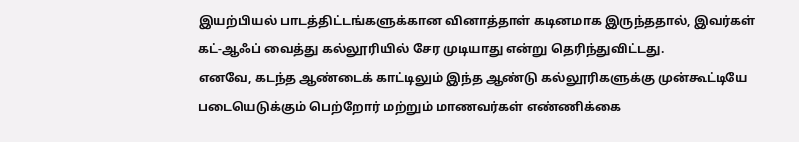இயற்பியல் பாடத்திட்டங்களுக்கான வினாத்தாள் கடினமாக இருந்ததால், இவர்கள் கட்-ஆஃப் வைத்து கல்லூரியில் சேர முடியாது என்று தெரிந்துவிட்டது.
எனவே, கடந்த ஆண்டைக் காட்டிலும் இந்த ஆண்டு கல்லூரிகளுக்கு முன்கூட்டியே படையெடுக்கும் பெற்றோர் மற்றும் மாணவர்கள் எண்ணிக்கை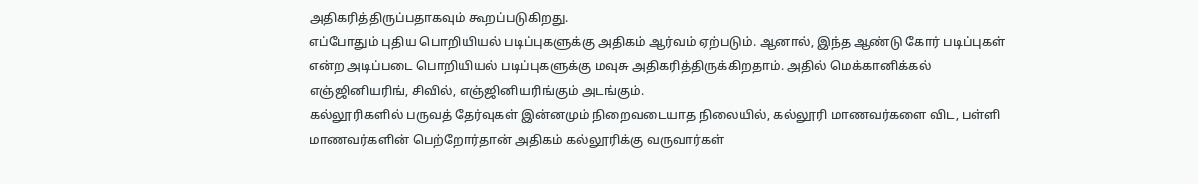அதிகரித்திருப்பதாகவும் கூறப்படுகிறது.
எப்போதும் புதிய பொறியியல் படிப்புகளுக்கு அதிகம் ஆர்வம் ஏற்படும். ஆனால், இந்த ஆண்டு கோர் படிப்புகள் என்ற அடிப்படை பொறியியல் படிப்புகளுக்கு மவுசு அதிகரித்திருக்கிறதாம். அதில் மெக்கானிக்கல் எஞ்ஜினியரிங், சிவில், எஞ்ஜினியரிங்கும் அடங்கும்.
கல்லூரிகளில் பருவத் தேர்வுகள் இன்னமும் நிறைவடையாத நிலையில், கல்லூரி மாணவர்களை விட, பள்ளி மாணவர்களின் பெற்றோர்தான் அதிகம் கல்லூரிக்கு வருவார்கள்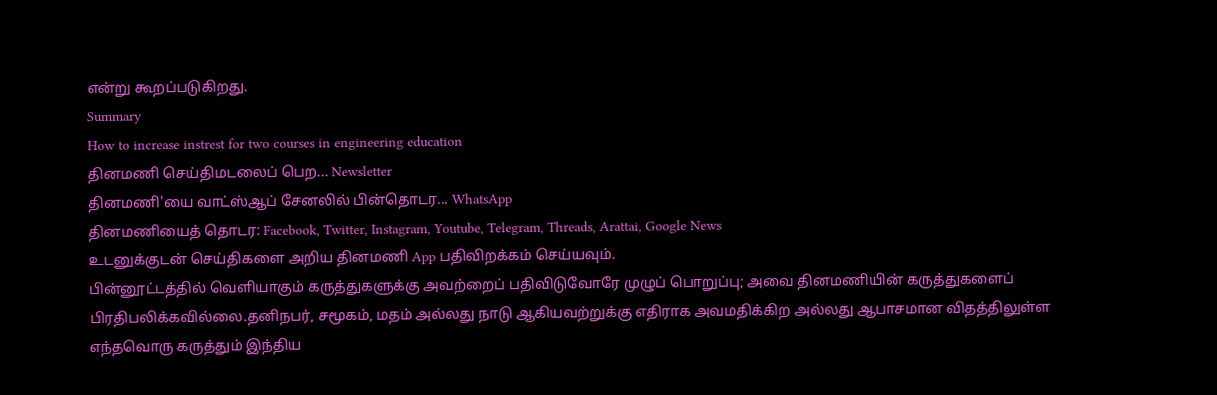என்று கூறப்படுகிறது.
Summary
How to increase instrest for two courses in engineering education
தினமணி செய்திமடலைப் பெற... Newsletter
தினமணி'யை வாட்ஸ்ஆப் சேனலில் பின்தொடர... WhatsApp
தினமணியைத் தொடர: Facebook, Twitter, Instagram, Youtube, Telegram, Threads, Arattai, Google News
உடனுக்குடன் செய்திகளை அறிய தினமணி App பதிவிறக்கம் செய்யவும்.
பின்னூட்டத்தில் வெளியாகும் கருத்துகளுக்கு அவற்றைப் பதிவிடுவோரே முழுப் பொறுப்பு; அவை தினமணியின் கருத்துகளைப் பிரதிபலிக்கவில்லை.தனிநபர், சமூகம், மதம் அல்லது நாடு ஆகியவற்றுக்கு எதிராக அவமதிக்கிற அல்லது ஆபாசமான விதத்திலுள்ள எந்தவொரு கருத்தும் இந்திய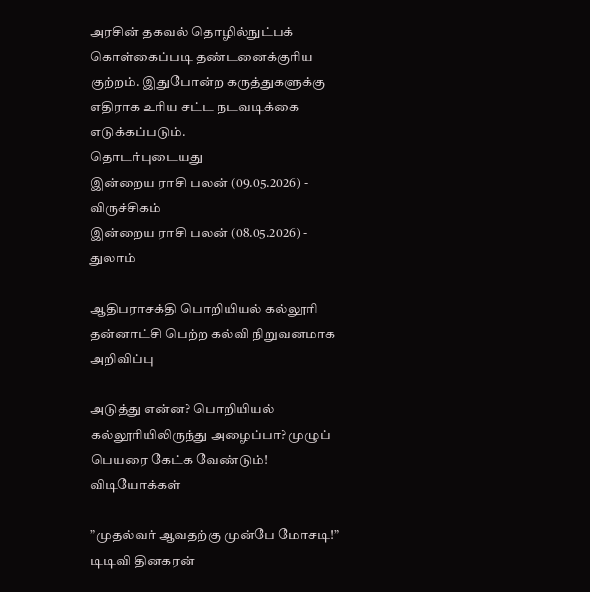அரசின் தகவல் தொழில்நுட்பக் கொள்கைப்படி தண்டனைக்குரிய குற்றம். இதுபோன்ற கருத்துகளுக்கு எதிராக உரிய சட்ட நடவடிக்கை எடுக்கப்படும்.
தொடர்புடையது
இன்றைய ராசி பலன் (09.05.2026) - விருச்சிகம்
இன்றைய ராசி பலன் (08.05.2026) - துலாம்

ஆதிபராசக்தி பொறியியல் கல்லூரி தன்னாட்சி பெற்ற கல்வி நிறுவனமாக அறிவிப்பு

அடுத்து என்ன? பொறியியல் கல்லூரியிலிருந்து அழைப்பா? முழுப் பெயரை கேட்க வேண்டும்!
விடியோக்கள்

”முதல்வர் ஆவதற்கு முன்பே மோசடி!” டிடிவி தினகரன்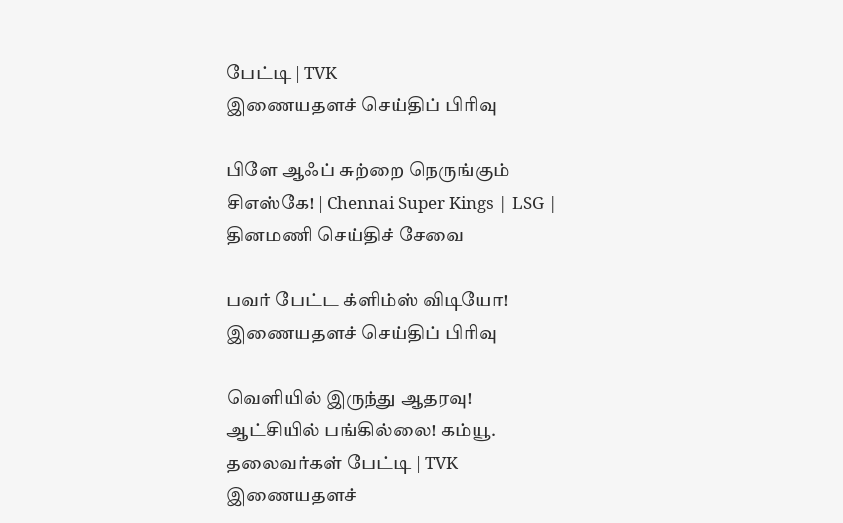பேட்டி | TVK
இணையதளச் செய்திப் பிரிவு

பிளே ஆஃப் சுற்றை நெருங்கும் சிஎஸ்கே! | Chennai Super Kings | LSG |
தினமணி செய்திச் சேவை

பவர் பேட்ட க்ளிம்ஸ் விடியோ!
இணையதளச் செய்திப் பிரிவு

வெளியில் இருந்து ஆதரவு! ஆட்சியில் பங்கில்லை! கம்யூ. தலைவர்கள் பேட்டி | TVK
இணையதளச்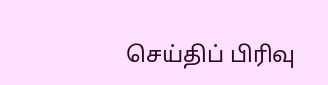செய்திப் பிரிவு